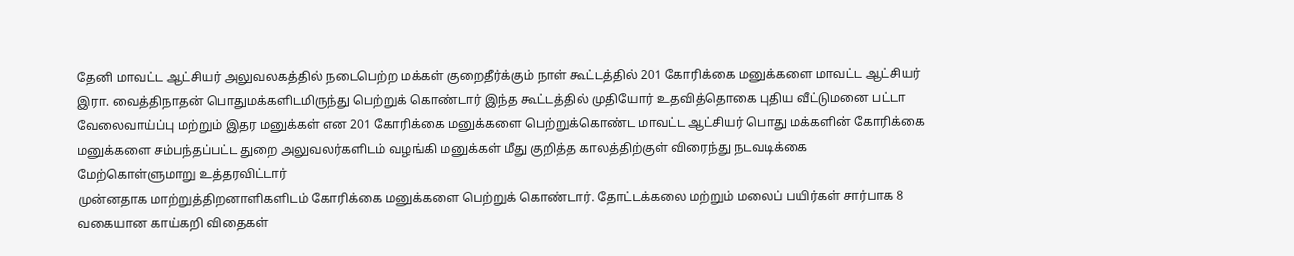தேனி மாவட்ட ஆட்சியர் அலுவலகத்தில் நடைபெற்ற மக்கள் குறைதீர்க்கும் நாள் கூட்டத்தில் 201 கோரிக்கை மனுக்களை மாவட்ட ஆட்சியர் இரா. வைத்திநாதன் பொதுமக்களிடமிருந்து பெற்றுக் கொண்டார் இந்த கூட்டத்தில் முதியோர் உதவித்தொகை புதிய வீட்டுமனை பட்டா வேலைவாய்ப்பு மற்றும் இதர மனுக்கள் என 201 கோரிக்கை மனுக்களை பெற்றுக்கொண்ட மாவட்ட ஆட்சியர் பொது மக்களின் கோரிக்கை மனுக்களை சம்பந்தப்பட்ட துறை அலுவலர்களிடம் வழங்கி மனுக்கள் மீது குறித்த காலத்திற்குள் விரைந்து நடவடிக்கை மேற்கொள்ளுமாறு உத்தரவிட்டார்
முன்னதாக மாற்றுத்திறனாளிகளிடம் கோரிக்கை மனுக்களை பெற்றுக் கொண்டார். தோட்டக்கலை மற்றும் மலைப் பயிர்கள் சார்பாக 8 வகையான காய்கறி விதைகள்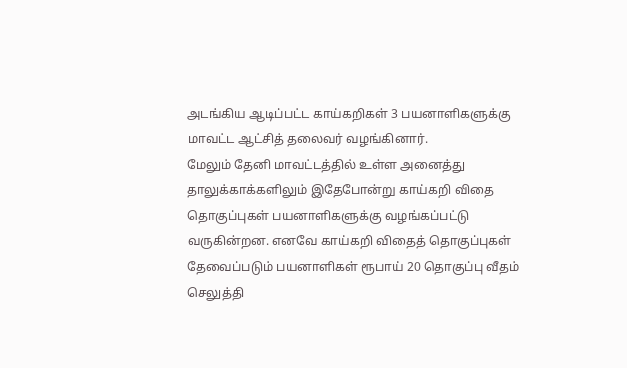அடங்கிய ஆடிப்பட்ட காய்கறிகள் 3 பயனாளிகளுக்கு மாவட்ட ஆட்சித் தலைவர் வழங்கினார்.
மேலும் தேனி மாவட்டத்தில் உள்ள அனைத்து தாலுக்காக்களிலும் இதேபோன்று காய்கறி விதை தொகுப்புகள் பயனாளிகளுக்கு வழங்கப்பட்டு வருகின்றன. எனவே காய்கறி விதைத் தொகுப்புகள் தேவைப்படும் பயனாளிகள் ரூபாய் 20 தொகுப்பு வீதம் செலுத்தி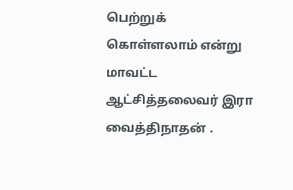பெற்றுக் கொள்ளலாம் என்று மாவட்ட ஆட்சித்தலைவர் இரா வைத்திநாதன் .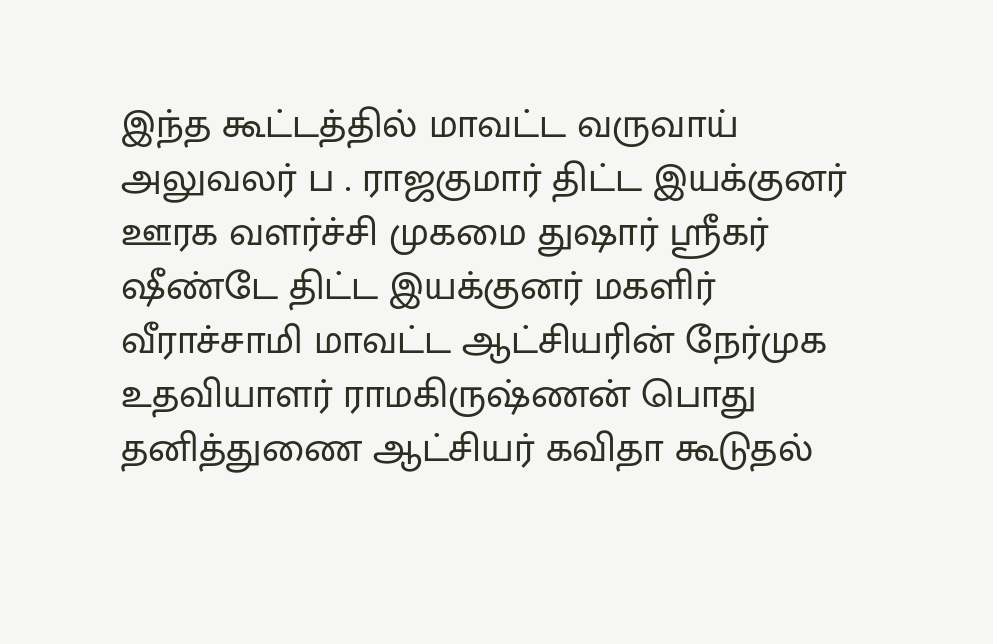இந்த கூட்டத்தில் மாவட்ட வருவாய் அலுவலர் ப . ராஜகுமார் திட்ட இயக்குனர் ஊரக வளர்ச்சி முகமை துஷார் ஸ்ரீகர் ஷீண்டே திட்ட இயக்குனர் மகளிர் வீராச்சாமி மாவட்ட ஆட்சியரின் நேர்முக உதவியாளர் ராமகிருஷ்ணன் பொது தனித்துணை ஆட்சியர் கவிதா கூடுதல்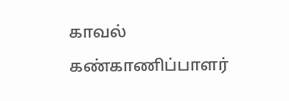காவல் கண்காணிப்பாளர்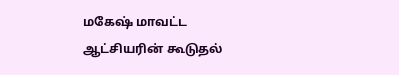மகேஷ் மாவட்ட ஆட்சியரின் கூடுதல்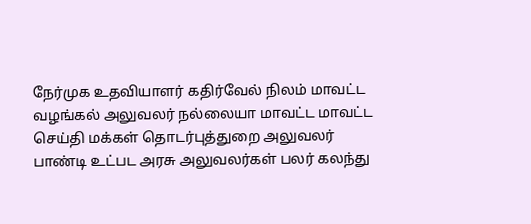நேர்முக உதவியாளர் கதிர்வேல் நிலம் மாவட்ட வழங்கல் அலுவலர் நல்லையா மாவட்ட மாவட்ட செய்தி மக்கள் தொடர்புத்துறை அலுவலர் பாண்டி உட்பட அரசு அலுவலர்கள் பலர் கலந்து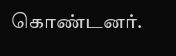கொண்டனர்.